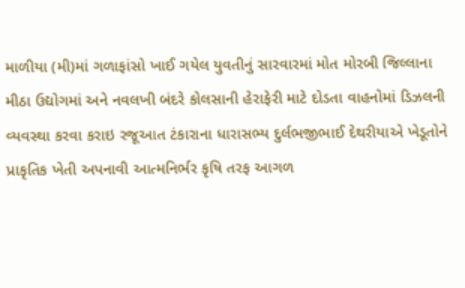માળીયા (મી)માં ગળાફાંસો ખાઈ ગયેલ યુવતીનું સારવારમાં મોત મોરબી જિલ્લાના મીઠા ઉદ્યોગમાં અને નવલખી બંદરે કોલસાની હેરાફેરી માટે દોડતા વાહનોમાં ડિઝલની વ્યવસ્થા કરવા કરાઇ રજૂઆત ટંકારાના ધારાસભ્ય દુર્લભજીભાઈ દેથરીયાએ ખેડૂતોને પ્રાકૃતિક ખેતી અપનાવી આત્મનિર્ભર કૃષિ તરફ આગળ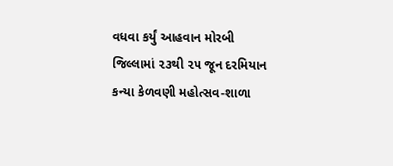વધવા કર્યું આહવાન મોરબી જિલ્લામાં ૨૩થી ૨૫ જૂન દરમિયાન કન્યા કેળવણી મહોત્સવ-શાળા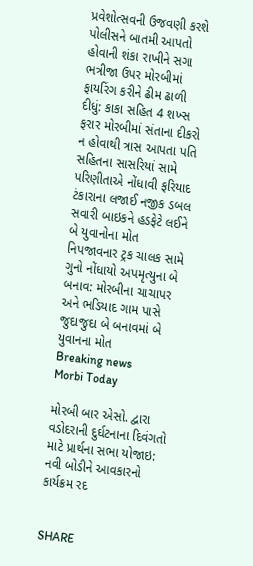પ્રવેશોત્સવની ઉજવણી કરશે પોલીસને બાતમી આપતો હોવાની શંકા રાખીને સગા ભત્રીજા ઉપર મોરબીમાં ફાયરિંગ કરીને ઢીમ ઢાળી દીધું: કાકા સહિત 4 શખ્સ ફરાર મોરબીમાં સંતાના દીકરો ન હોવાથી ત્રાસ આપતા પતિ સહિતના સાસરિયાં સામે પરિણીતાએ નોંધાવી ફરિયાદ  ટંકારાના લજાઈ નજીક ડબલ સવારી બાઇકને હડફેટે લઈને બે યુવાનોના મોત નિપજાવનાર ટ્રક ચાલક સામે ગુનો નોંધાયો અપમૃત્યુના બે બનાવ: મોરબીના ચાચાપર અને ભડિયાદ ગામ પાસે જુદાજુદા બે બનાવમાં બે યુવાનના મોત
Breaking news
Morbi Today

મોરબી બાર એસો. દ્વારા વડોદરાની દુર્ઘટનાના દિવંગતો માટે પ્રાર્થના સભા યોજાઇ: નવી બોડીને આવકારનો કાર્યક્રમ રદ


SHARE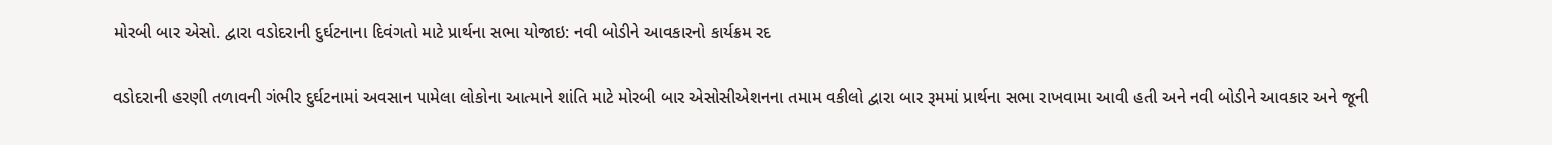મોરબી બાર એસો. દ્વારા વડોદરાની દુર્ઘટનાના દિવંગતો માટે પ્રાર્થના સભા યોજાઇ: નવી બોડીને આવકારનો કાર્યક્રમ રદ

વડોદરાની હરણી તળાવની ગંભીર દુર્ઘટનામાં અવસાન પામેલા લોકોના આત્માને શાંતિ માટે મોરબી બાર એસોસીએશનના તમામ વકીલો દ્વારા બાર રૂમમાં પ્રાર્થના સભા રાખવામા આવી હતી અને નવી બોડીને આવકાર અને જૂની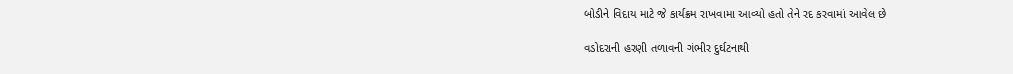બોડીને વિદાય માટે જે કાર્યક્રમ રાખવામા આવ્યો હતો તેને રદ કરવામાં આવેલ છે

વડોદરાની હરણી તળાવની ગંભીર દુર્ઘટનાથી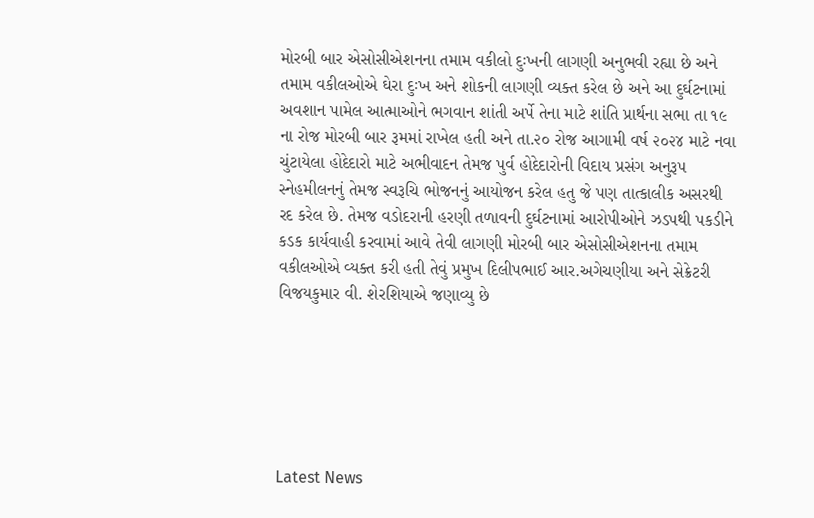મોરબી બાર એસોસીએશનના તમામ વકીલો દુઃખની લાગણી અનુભવી રહ્યા છે અને તમામ વકીલઓએ ઘેરા દુઃખ અને શોકની લાગણી વ્યક્ત કરેલ છે અને આ દુર્ઘટનામાં અવશાન પામેલ આત્માઓને ભગવાન શાંતી અર્પે તેના માટે શાંતિ પ્રાર્થના સભા તા ૧૯ ના રોજ મોરબી બાર રૂમમાં રાખેલ હતી અને તા.૨૦ રોજ આગામી વર્ષ ૨૦૨૪ માટે નવા ચુંટાયેલા હોદેદારો માટે અભીવાદન તેમજ પુર્વ હોદેદારોની વિદાય પ્રસંગ અનુરૂ૫ સ્નેહમીલનનું તેમજ સ્વરૂચિ ભોજનનું આયોજન કરેલ હતુ જે પણ તાત્કાલીક અસરથી રદ કરેલ છે. તેમજ વડોદરાની હરણી તળાવની દુર્ઘટનામાં આરોપીઓને ઝડપથી પકડીને કડક કાર્યવાહી કરવામાં આવે તેવી લાગણી મોરબી બાર એસોસીએશનના તમામ વકીલઓએ વ્યક્ત કરી હતી તેવું પ્રમુખ દિલીપભાઈ આર.અગેચણીયા અને સેક્રેટરી વિજયકુમાર વી. શેરશિયાએ જણાવ્યુ છે






Latest News